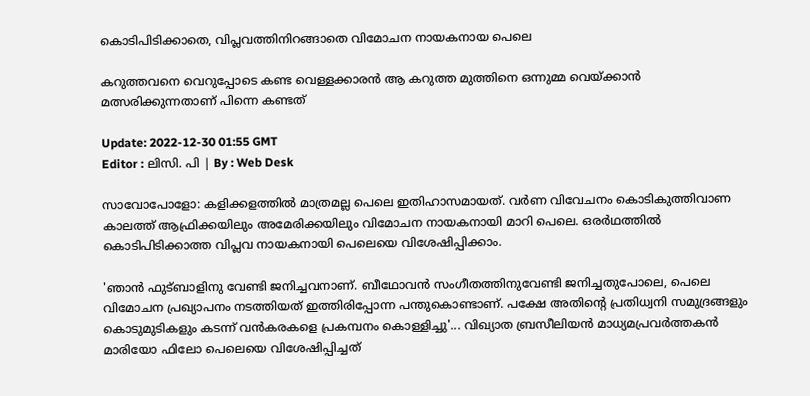കൊടിപിടിക്കാതെ, വിപ്ലവത്തിനിറങ്ങാതെ വിമോചന നായകനായ പെലെ

കറുത്തവനെ വെറുപ്പോടെ കണ്ട വെള്ളക്കാരന്‍ ആ കറുത്ത മുത്തിനെ ഒന്നുമ്മ വെയ്ക്കാന്‍ മത്സരിക്കുന്നതാണ് പിന്നെ കണ്ടത്

Update: 2022-12-30 01:55 GMT
Editor : ലിസി. പി | By : Web Desk

സാവോപോളോ: കളിക്കളത്തിൽ മാത്രമല്ല പെലെ ഇതിഹാസമായത്. വർണ വിവേചനം കൊടികുത്തിവാണ കാലത്ത് ആഫ്രിക്കയിലും അമേരിക്കയിലും വിമോചന നായകനായി മാറി പെലെ. ഒരർഥത്തിൽ കൊടിപിടിക്കാത്ത വിപ്ലവ നായകനായി പെലെയെ വിശേഷിപ്പിക്കാം.

'ഞാൻ ഫുട്ബാളിനു വേണ്ടി ജനിച്ചവനാണ്. ബീഥോവൻ സംഗീതത്തിനുവേണ്ടി ജനിച്ചതുപോലെ, പെലെ വിമോചന പ്രഖ്യാപനം നടത്തിയത് ഇത്തിരിപ്പോന്ന പന്തുകൊണ്ടാണ്. പക്ഷേ അതിന്റെ പ്രതിധ്വനി സമുദ്രങ്ങളും കൊടുമുടികളും കടന്ന് വൻകരകളെ പ്രകമ്പനം കൊള്ളിച്ചു'... വിഖ്യാത ബ്രസീലിയൻ മാധ്യമപ്രവർത്തകൻ മാരിയോ ഫിലോ പെലെയെ വിശേഷിപ്പിച്ചത്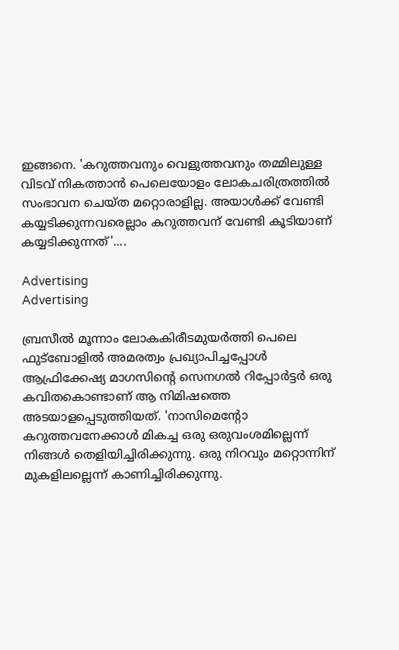ഇങ്ങനെ. 'കറുത്തവനും വെളുത്തവനും തമ്മിലുള്ള വിടവ് നികത്താൻ പെലെയോളം ലോകചരിത്രത്തിൽ സംഭാവന ചെയ്ത മറ്റൊരാളില്ല. അയാൾക്ക് വേണ്ടി കയ്യടിക്കുന്നവരെല്ലാം കറുത്തവന് വേണ്ടി കൂടിയാണ് കയ്യടിക്കുന്നത്'....

Advertising
Advertising

ബ്രസീൽ മൂന്നാം ലോകകിരീടമുയർത്തി പെലെ ഫുട്‌ബോളിൽ അമരത്വം പ്രഖ്യാപിച്ചപ്പോൾ ആഫ്രിക്കേഷ്യ മാഗസിന്റെ സെനഗൽ റിപ്പോർട്ടർ ഒരു കവിതകൊണ്ടാണ് ആ നിമിഷത്തെ അടയാളപ്പെടുത്തിയത്. 'നാസിമെന്റോ കറുത്തവനേക്കാൾ മികച്ച ഒരു ഒരുവംശമില്ലെന്ന് നിങ്ങൾ തെളിയിച്ചിരിക്കുന്നു. ഒരു നിറവും മറ്റൊന്നിന് മുകളിലല്ലെന്ന് കാണിച്ചിരിക്കുന്നു.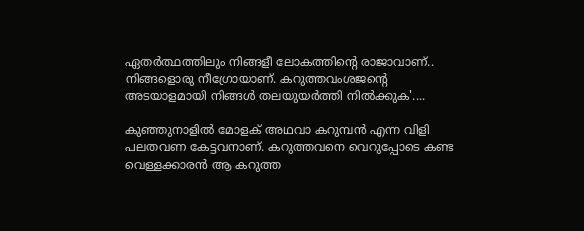ഏതർത്ഥത്തിലും നിങ്ങളീ ലോകത്തിന്റെ രാജാവാണ്.. നിങ്ങളൊരു നീഗ്രോയാണ്. കറുത്തവംശജന്റെ അടയാളമായി നിങ്ങൾ തലയുയർത്തി നിൽക്കുക'....

കുഞ്ഞുനാളിൽ മോളക് അഥവാ കറുമ്പൻ എന്ന വിളി പലതവണ കേട്ടവനാണ്. കറുത്തവനെ വെറുപ്പോടെ കണ്ട വെള്ളക്കാരന്‍ ആ കറുത്ത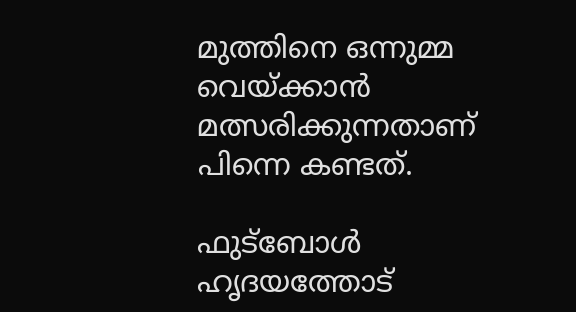മുത്തിനെ ഒന്നുമ്മ വെയ്ക്കാന്‍ മത്സരിക്കുന്നതാണ് പിന്നെ കണ്ടത്.

ഫുട്ബോള്‍ ഹൃദയത്തോട്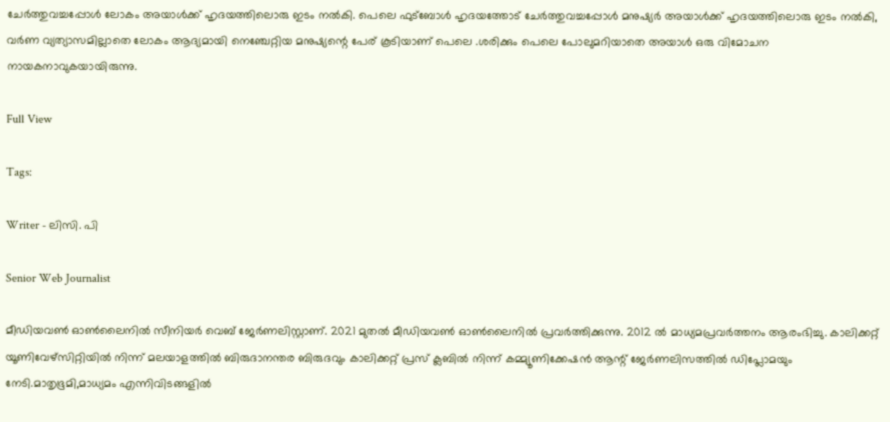ചേര്‍ത്തുവച്ചപ്പോള്‍ ലോകം അയാള്‍ക്ക് ഹൃദയത്തിലൊരു ഇടം നല്‍കി. പെലെ ഫുട്‌ബോൾ ഹൃദയത്തോട് ചേർത്തുവച്ചപ്പോൾ മനുഷ്യർ അയാൾക്ക് ഹൃദയത്തിലൊരു ഇടം നൽകി, വർണ വ്യത്യാസമില്ലാതെ ലോകം ആദ്യമായി നെഞ്ചേറ്റിയ മനുഷ്യന്റെ പേര് കൂടിയാണ് പെലെ .ശരിക്കും പെലെ പോലുമറിയാതെ അയാൾ ഒരു വിമോചന നായകനാവുകയായിരുന്നു.

Full View

Tags:

Writer - ലിസി. പി

Senior Web Journalist

മീഡിയവൺ ഓൺലൈനിൽ സീനിയർ വെബ് ജേർണലിസ്റ്റാണ്. 2021 മുതൽ മീഡിയവൺ ഓൺലൈനിൽ പ്രവർത്തിക്കുന്നു. 2012 ല്‍ മാധ്യമപ്രവര്‍ത്തനം ആരംഭിച്ചു. കാലിക്കറ്റ് യൂണിവേഴ്‌സിറ്റിയിൽ നിന്ന് മലയാളത്തിൽ ബിരുദാനന്തര ബിരുദവും കാലിക്കറ്റ് പ്രസ് ക്ലബിൽ നിന്ന് കമ്മ്യൂണിക്കേഷൻ ആന്റ് ജേർണലിസത്തിൽ ഡിപ്ലോമയും നേടി.മാതൃഭൂമി,മാധ്യമം എന്നിവിടങ്ങളിൽ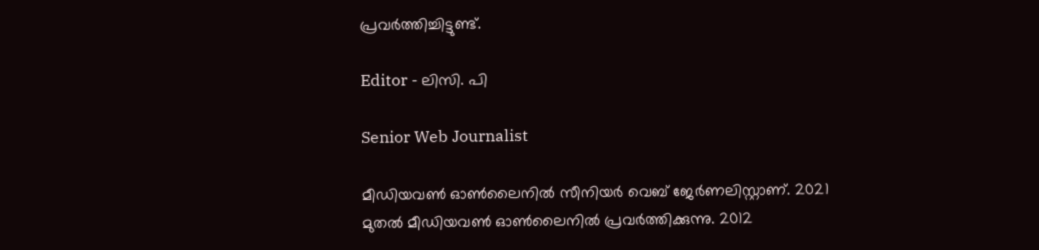പ്രവർത്തിച്ചിട്ടുണ്ട്.

Editor - ലിസി. പി

Senior Web Journalist

മീഡിയവൺ ഓൺലൈനിൽ സീനിയർ വെബ് ജേർണലിസ്റ്റാണ്. 2021 മുതൽ മീഡിയവൺ ഓൺലൈനിൽ പ്രവർത്തിക്കുന്നു. 2012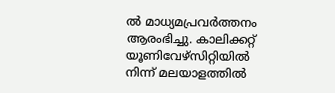ല്‍ മാധ്യമപ്രവര്‍ത്തനം ആരംഭിച്ചു. കാലിക്കറ്റ് യൂണിവേഴ്‌സിറ്റിയിൽ നിന്ന് മലയാളത്തിൽ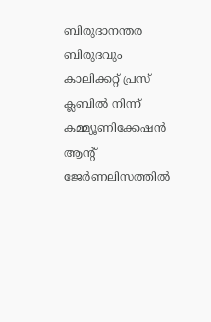ബിരുദാനന്തര ബിരുദവും കാലിക്കറ്റ് പ്രസ് ക്ലബിൽ നിന്ന് കമ്മ്യൂണിക്കേഷൻ ആന്റ് ജേർണലിസത്തിൽ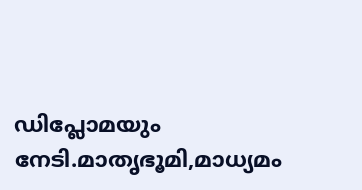ഡിപ്ലോമയും നേടി.മാതൃഭൂമി,മാധ്യമം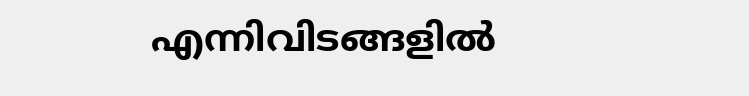എന്നിവിടങ്ങളിൽ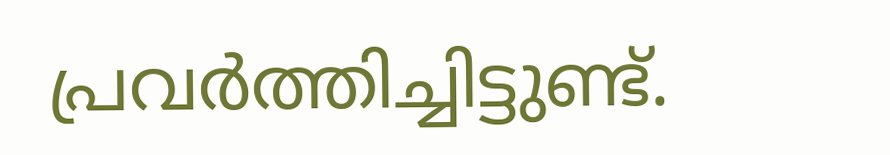പ്രവർത്തിച്ചിട്ടുണ്ട്.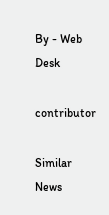By - Web Desk

contributor

Similar News